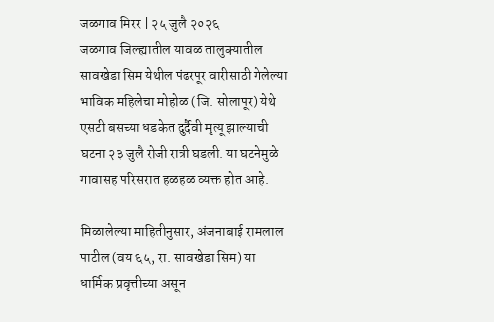जळगाव मिरर | २५ जुलै २०२६
जळगाव जिल्ह्यातील यावळ तालुक्यातील सावखेडा सिम येथील पंढरपूर वारीसाठी गेलेल्या भाविक महिलेचा मोहोळ (जि. सोलापूर) येथे एसटी बसच्या धडकेत दुर्दैवी मृत्यू झाल्याची घटना २३ जुलै रोजी रात्री घडली. या घटनेमुळे गावासह परिसरात हळहळ व्यक्त होत आहे.

मिळालेल्या माहितीनुसार, अंजनाबाई रामलाल पाटील (वय ६५, रा. सावखेडा सिम) या धार्मिक प्रवृत्तीच्या असून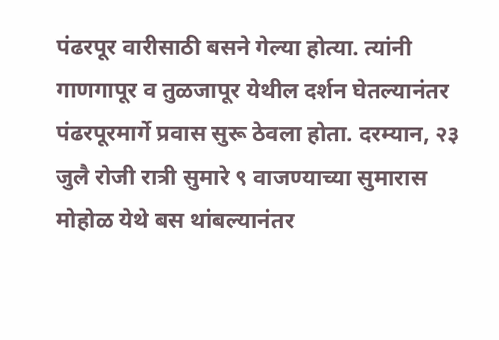पंढरपूर वारीसाठी बसने गेल्या होत्या. त्यांनी गाणगापूर व तुळजापूर येथील दर्शन घेतल्यानंतर पंढरपूरमार्गे प्रवास सुरू ठेवला होता. दरम्यान, २३ जुलै रोजी रात्री सुमारे ९ वाजण्याच्या सुमारास मोहोळ येथे बस थांबल्यानंतर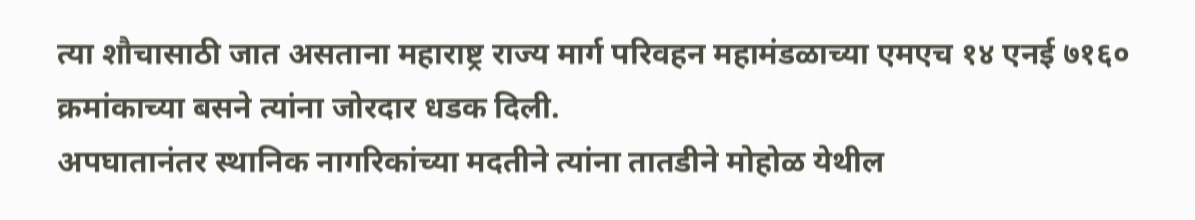त्या शौचासाठी जात असताना महाराष्ट्र राज्य मार्ग परिवहन महामंडळाच्या एमएच १४ एनई ७१६० क्रमांकाच्या बसने त्यांना जोरदार धडक दिली.
अपघातानंतर स्थानिक नागरिकांच्या मदतीने त्यांना तातडीने मोहोळ येथील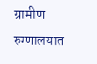ग्रामीण रुग्णालयात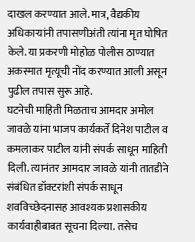दाखल करण्यात आले. मात्र, वैद्यकीय अधिकाऱ्यांनी तपासणीअंती त्यांना मृत घोषित केले. या प्रकरणी मोहोळ पोलीस ठाण्यात अकस्मात मृत्यूची नोंद करण्यात आली असून पुढील तपास सुरू आहे.
घटनेची माहिती मिळताच आमदार अमोल जावळे यांना भाजप कार्यकर्ते दिनेश पाटील व कमलाकर पाटील यांनी संपर्क साधून माहिती दिली. त्यानंतर आमदार जावळे यांनी तातडीने संबंधित डॉक्टरांशी संपर्क साधून शवविच्छेदनासह आवश्यक प्रशासकीय कार्यवाहीबाबत सूचना दिल्या. तसेच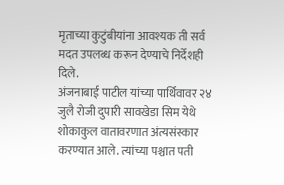मृताच्या कुटुंबीयांना आवश्यक ती सर्व मदत उपलब्ध करून देण्याचे निर्देशही दिले.
अंजनाबाई पाटील यांच्या पार्थिवावर २४ जुलै रोजी दुपारी सावखेडा सिम येथे शोकाकुल वातावरणात अंत्यसंस्कार करण्यात आले. त्यांच्या पश्चात पती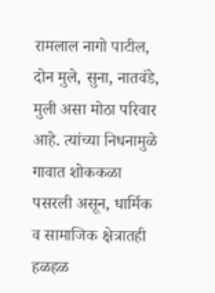रामलाल नागो पाटील, दोन मुले, सुना, नातवंडे, मुली असा मोठा परिवार आहे. त्यांच्या निधनामुळे गावात शोककळा पसरली असून, धार्मिक व सामाजिक क्षेत्रातही हळहळ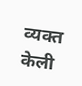व्यक्त केली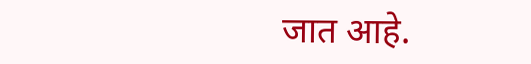जात आहे.